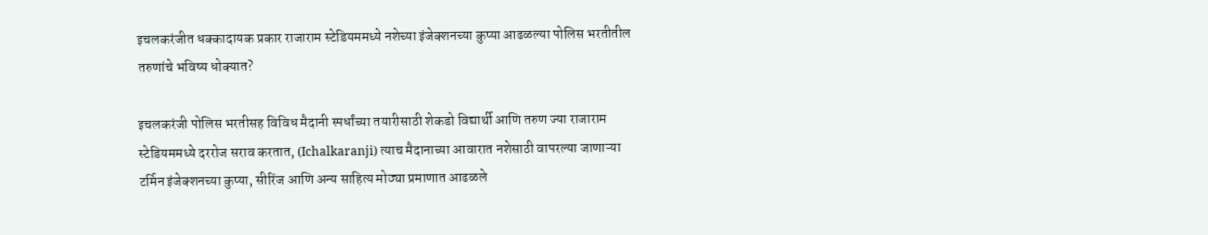इचलकरंजीत धक्कादायक प्रकार राजाराम स्टेडियममध्ये नशेच्या इंजेक्शनच्या कुप्या आढळल्या पोलिस भरतीतील तरुणांचे भविष्य धोक्यात?

इचलकरंजी पोलिस भरतीसह विविध मैदानी स्पर्धांच्या तयारीसाठी शेकडो विद्यार्थी आणि तरुण ज्या राजाराम स्टेडियममध्ये दररोज सराव करतात, (Ichalkaranji) त्याच मैदानाच्या आवारात नशेसाठी वापरल्या जाणाऱ्या टर्मिन इंजेक्शनच्या कुप्या, सीरिंज आणि अन्य साहित्य मोठ्या प्रमाणात आढळले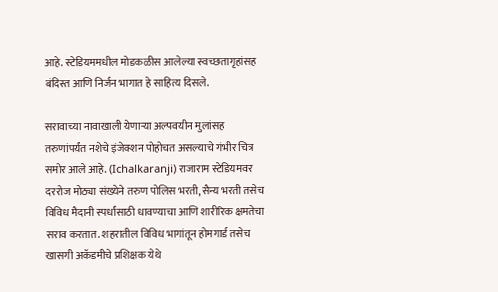आहे. स्टेडियममधील मोडकळीस आलेल्या स्वच्छतागृहांसह बंदिस्त आणि निर्जन भागात हे साहित्य दिसले.

सरावाच्या नावाखाली येणाऱ्या अल्पवयीन मुलांसह तरुणांपर्यंत नशेचे इंजेक्शन पोहोचत असल्याचे गंभीर चित्र समोर आले आहे. (Ichalkaranji) राजाराम स्टेडियमवर दररोज मोठ्या संख्येने तरुण पोलिस भरती, सैन्य भरती तसेच विविध मैदानी स्पर्धांसाठी धावण्याचा आणि शारीरिक क्षमतेचा सराव करतात. शहरातील विविध भागांतून होमगार्ड तसेच खासगी अकॅडमीचे प्रशिक्षक येथे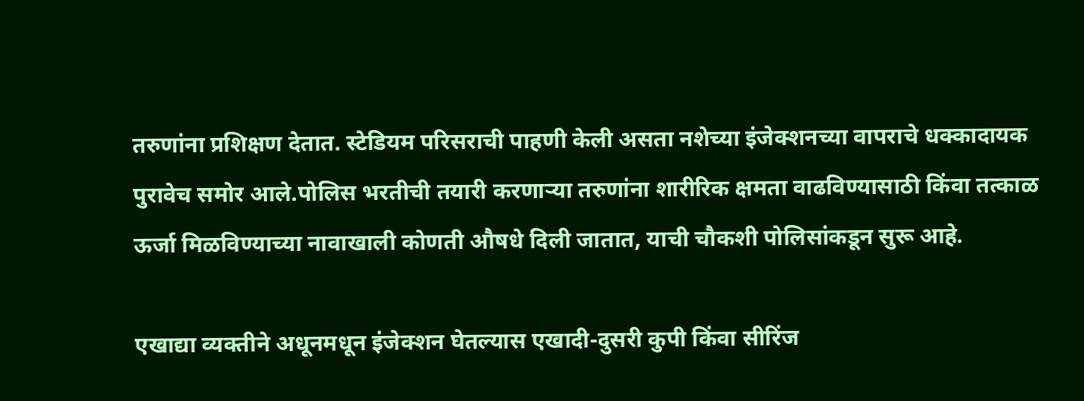तरुणांना प्रशिक्षण देतात. स्टेडियम परिसराची पाहणी केली असता नशेच्या इंजेक्शनच्या वापराचे धक्कादायक पुरावेच समोर आले.पोलिस भरतीची तयारी करणाऱ्या तरुणांना शारीरिक क्षमता वाढविण्यासाठी किंवा तत्काळ ऊर्जा मिळविण्याच्या नावाखाली कोणती औषधे दिली जातात, याची चौकशी पोलिसांकडून सुरू आहे.

एखाद्या व्यक्तीने अधूनमधून इंजेक्शन घेतल्यास एखादी-दुसरी कुपी किंवा सीरिंज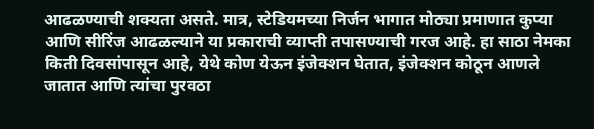आढळण्याची शक्यता असते. मात्र, स्टेडियमच्या निर्जन भागात मोठ्या प्रमाणात कुप्या आणि सीरिंज आढळल्याने या प्रकाराची व्याप्ती तपासण्याची गरज आहे. हा साठा नेमका किती दिवसांपासून आहे, येथे कोण येऊन इंजेक्शन घेतात, इंजेक्शन कोठून आणले जातात आणि त्यांचा पुरवठा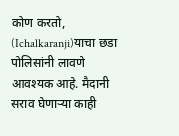कोण करतो, (Ichalkaranji)याचा छडा पोलिसांनी लावणे आवश्यक आहे. मैदानी सराव घेणाऱ्या काही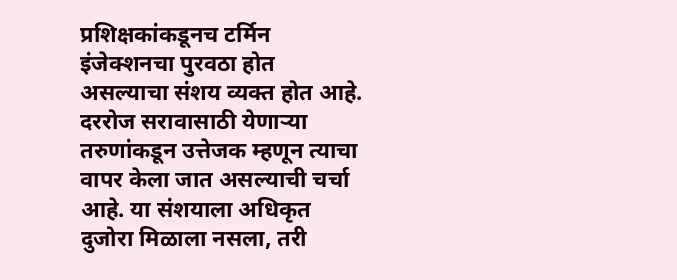प्रशिक्षकांकडूनच टर्मिन इंजेक्शनचा पुरवठा होत असल्याचा संशय व्यक्त होत आहे. दररोज सरावासाठी येणाऱ्या तरुणांकडून उत्तेजक म्हणून त्याचा वापर केला जात असल्याची चर्चा आहे. या संशयाला अधिकृत दुजोरा मिळाला नसला, तरी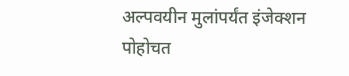अल्पवयीन मुलांपर्यंत इंजेक्शन पोहोचत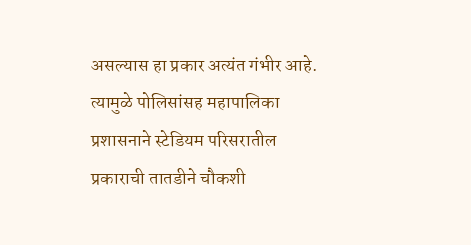असल्यास हा प्रकार अत्यंत गंभीर आहे. त्यामुळे पोलिसांसह महापालिका प्रशासनाने स्टेडियम परिसरातील प्रकाराची तातडीने चौकशी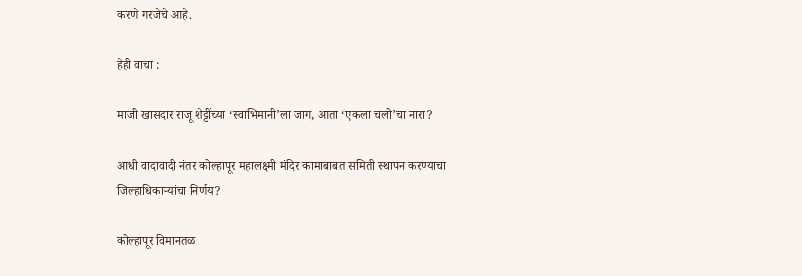करणे गरजेचे आहे.

हेही वाचा :

माजी खासदार राजू शेट्टींच्या ‘स्वाभिमानी’ला जाग, आता ‘एकला चलो’चा नारा?

आधी वादावादी नंतर कोल्हापूर महालक्ष्मी मंदिर कामाबाबत समिती स्थापन करण्याचा जिल्हाधिकाऱ्यांचा निर्णय?

कोल्हापूर विमानतळ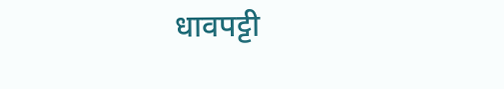धावपट्टी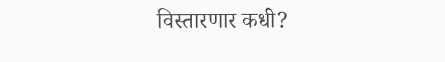विस्तारणार कधी?